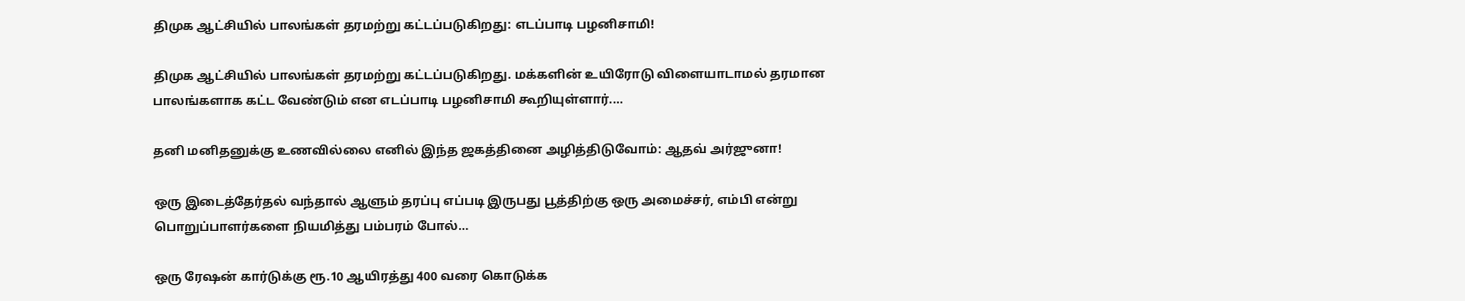திமுக ஆட்சியில் பாலங்கள் தரமற்று கட்டப்படுகிறது: எடப்பாடி பழனிசாமி!

திமுக ஆட்சியில் பாலங்கள் தரமற்று கட்டப்படுகிறது. மக்களின் உயிரோடு விளையாடாமல் தரமான பாலங்களாக கட்ட வேண்டும் என எடப்பாடி பழனிசாமி கூறியுள்ளார்.…

தனி மனிதனுக்கு உணவில்லை எனில் இந்த ஜகத்தினை அழித்திடுவோம்: ஆதவ் அர்ஜுனா!

ஒரு இடைத்தேர்தல் வந்தால் ஆளும் தரப்பு எப்படி இருபது பூத்திற்கு ஒரு அமைச்சர், எம்பி என்று பொறுப்பாளர்களை நியமித்து பம்பரம் போல்…

ஒரு ரேஷன் கார்டுக்கு ரூ.10 ஆயிரத்து 400 வரை கொடுக்க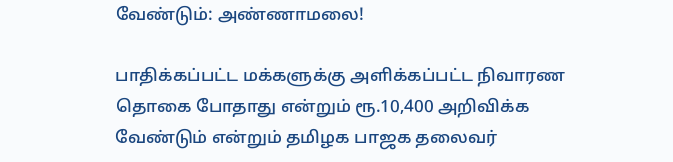வேண்டும்: அண்ணாமலை!

பாதிக்கப்பட்ட மக்களுக்கு அளிக்கப்பட்ட நிவாரண தொகை போதாது என்றும் ரூ.10,400 அறிவிக்க வேண்டும் என்றும் தமிழக பாஜக தலைவர்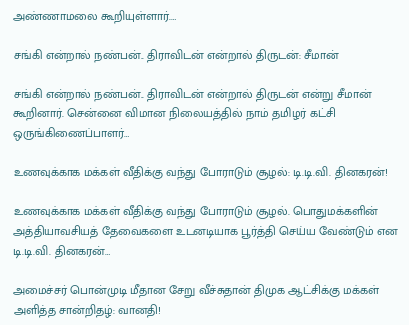அண்ணாமலை கூறியுள்ளார்.…

சங்கி என்றால் நண்பன்.. திராவிடன் என்றால் திருடன்: சீமான்

சங்கி என்றால் நண்பன்.. திராவிடன் என்றால் திருடன் என்று சீமான் கூறினார். சென்னை விமான நிலையத்தில் நாம் தமிழர் கட்சி ஒருங்கிணைப்பாளர்…

உணவுக்காக மக்கள் வீதிக்கு வந்து போராடும் சூழல்: டி.டி.வி. தினகரன்!

உணவுக்காக மக்கள் வீதிக்கு வந்து போராடும் சூழல். பொதுமக்களின் அத்தியாவசியத் தேவைகளை உடனடியாக பூர்த்தி செய்ய வேண்டும் என டி.டி.வி. தினகரன்…

அமைச்சர் பொன்முடி மீதான சேறு வீச்சுதான் திமுக ஆட்சிக்கு மக்கள் அளித்த சான்றிதழ்: வானதி!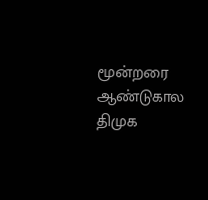மூன்றரை ஆண்டுகால திமுக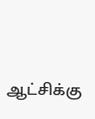ஆட்சிக்கு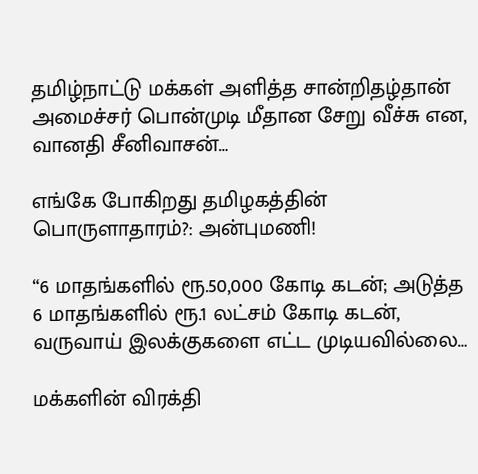தமிழ்நாட்டு மக்கள் அளித்த சான்றிதழ்தான் அமைச்சர் பொன்முடி மீதான சேறு வீச்சு என, வானதி சீனிவாசன்…

எங்கே போகிறது தமிழகத்தின் பொருளாதாரம்?: அன்புமணி!

“6 மாதங்களில் ரூ.50,000 கோடி கடன்; அடுத்த 6 மாதங்களில் ரூ.1 லட்சம் கோடி கடன், வருவாய் இலக்குகளை எட்ட முடியவில்லை…

மக்களின் விரக்தி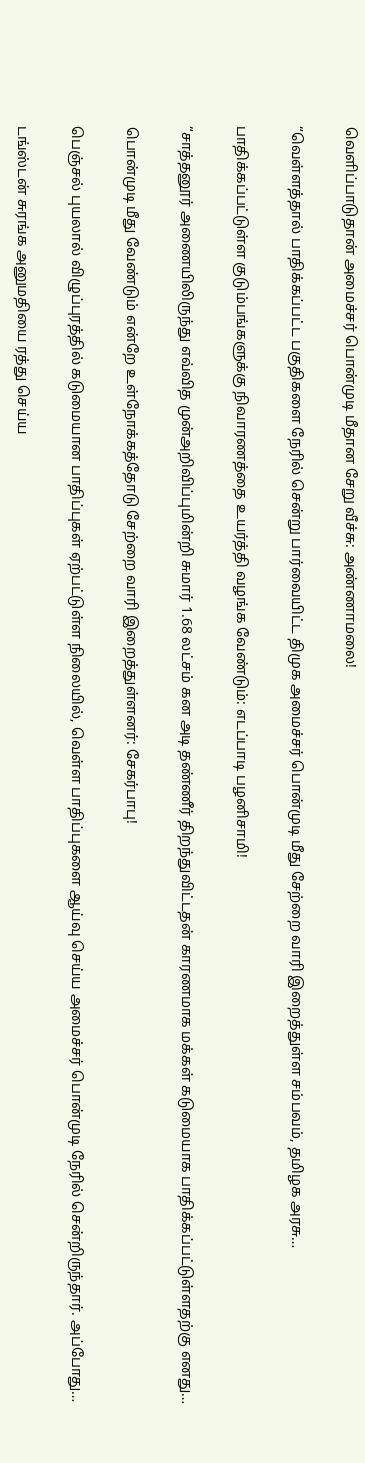வெளிப்பாடுதான் அமைச்சர் பொன்முடி மீதான சேறு வீச்சு: அண்ணாமலை!

“வெள்ளத்தால் பாதிக்கப்பட்ட பகுதிகளை நேரில் சென்று பார்வையிட்ட திமுக அமைச்சர் பொன்முடி மீது சேற்றை வாரி இறைத்துள்ள சம்பவம், தமிழக அரசு…

பாதிக்கப்பட்டுள்ள குடும்பங்களுக்கு நிவாரணத்தை உயர்த்தி வழங்க வேண்டும்: எடப்பாடி பழனிசாமி!

“சாத்தனூர் அணையிலிருந்து எவ்வித முன்அறிவிப்புமின்றி சுமார் 1.68 லட்சம் கன அடி தண்ணீர் திறந்துவிட்டதன் காரணமாக மக்கள் கடுமையாக பாதிக்கப்பட்டுள்ளதற்கு எனது…

பொன்முடி மீது வேண்டும் என்றே உள்நோக்கத்தோடு சேற்றை வாரி இறைத்துள்ளனர்: சேகர்பாபு!

பெஞ்சல் புயலால் விழுப்புரத்தில் கடுமையான பாதிப்புகள் ஏற்பட்டுள்ள நிலையில், வெள்ள பாதிப்புகளை ஆய்வு செய்ய அமைச்சர் பொன்முடி நேரில் சென்றிருந்தார். அப்போது…

டங்ஸ்டன் சுரங்க அனுமதியை ரத்து செய்ய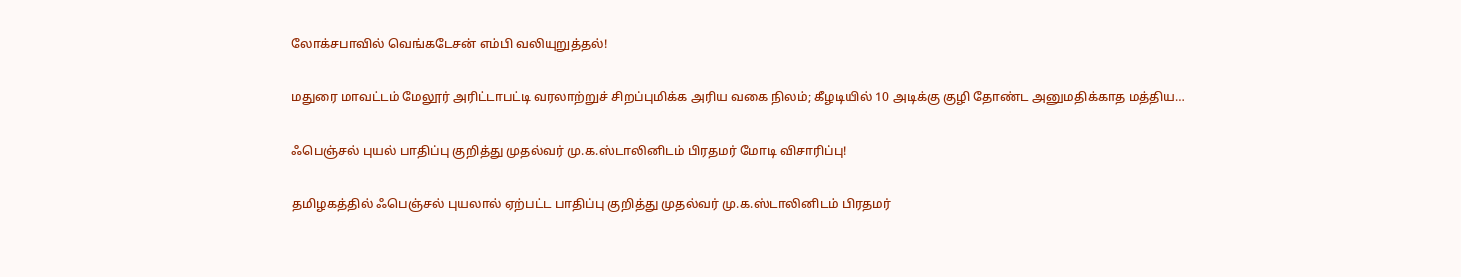லோக்சபாவில் வெங்கடேசன் எம்பி வலியுறுத்தல்!

மதுரை மாவட்டம் மேலூர் அரிட்டாபட்டி வரலாற்றுச் சிறப்புமிக்க அரிய வகை நிலம்; கீழடியில் 10 அடிக்கு குழி தோண்ட அனுமதிக்காத மத்திய…

ஃபெஞ்சல் புயல் பாதிப்பு குறித்து முதல்வர் மு.க.ஸ்டாலினிடம் பிரதமர் மோடி விசாரிப்பு!

தமிழகத்தில் ஃபெஞ்சல் புயலால் ஏற்பட்ட பாதிப்பு குறித்து முதல்வர் மு.க.ஸ்டாலினிடம் பிரதமர்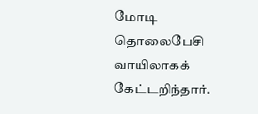மோடி தொலைபேசி வாயிலாகக் கேட்டறிந்தார்.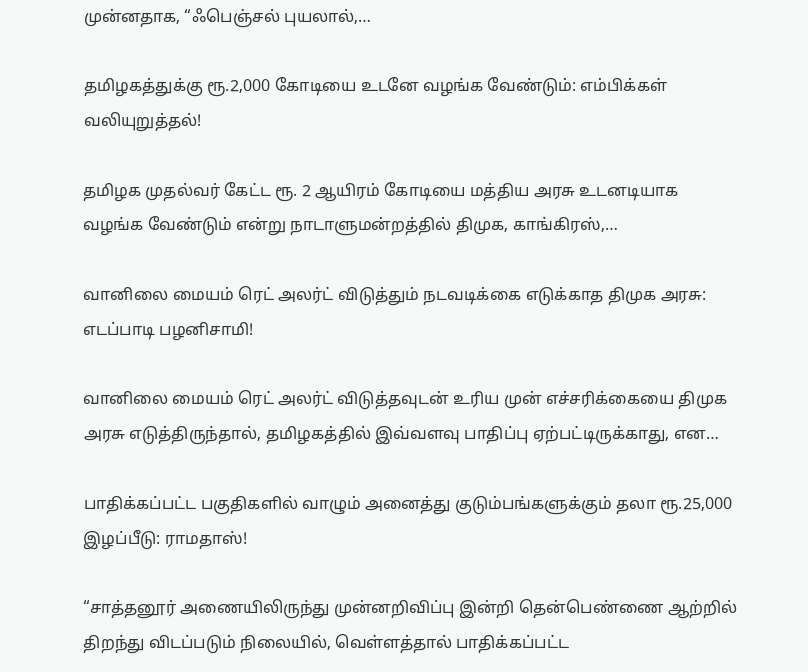முன்னதாக, “ஃபெஞ்சல் புயலால்,…

தமிழகத்துக்கு ரூ.2,000 கோடியை உடனே வழங்க வேண்டும்: எம்பிக்கள் வலியுறுத்தல்!

தமிழக முதல்வர் கேட்ட ரூ. 2 ஆயிரம் கோடியை மத்திய அரசு உடனடியாக வழங்க வேண்டும் என்று நாடாளுமன்றத்தில் திமுக, காங்கிரஸ்,…

வானிலை மையம் ரெட் அலர்ட் விடுத்தும் நடவடிக்கை எடுக்காத திமுக அரசு: எடப்பாடி பழனிசாமி!

வானிலை மையம் ரெட் அலர்ட் விடுத்தவுடன் உரிய முன் எச்சரிக்கையை திமுக அரசு எடுத்திருந்தால், தமிழகத்தில் இவ்வளவு பாதிப்பு ஏற்பட்டிருக்காது, என…

பாதிக்கப்பட்ட பகுதிகளில் வாழும் அனைத்து குடும்பங்களுக்கும் தலா ரூ.25,000 இழப்பீடு: ராமதாஸ்!

“சாத்தனூர் அணையிலிருந்து முன்னறிவிப்பு இன்றி தென்பெண்ணை ஆற்றில் திறந்து விடப்படும் நிலையில், வெள்ளத்தால் பாதிக்கப்பட்ட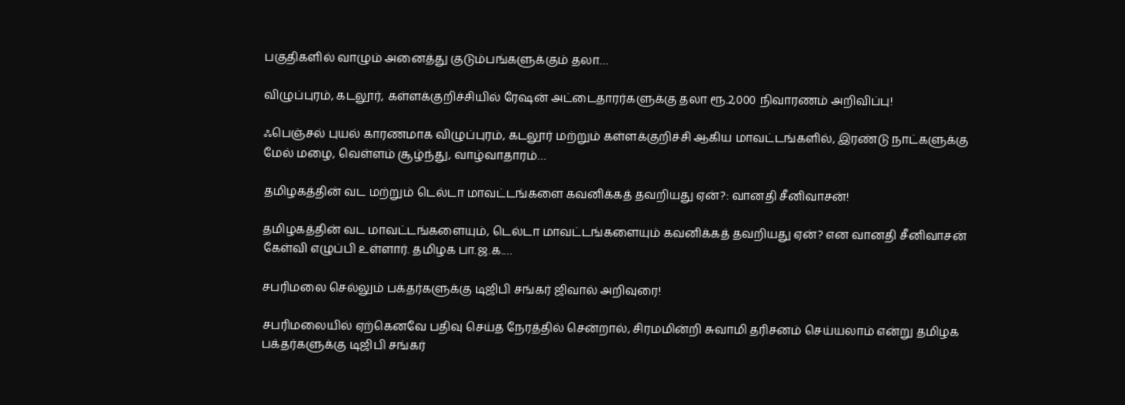பகுதிகளில் வாழும் அனைத்து குடும்பங்களுக்கும் தலா…

விழுப்புரம், கடலூர், கள்ளக்குறிச்சியில் ரேஷன் அட்டைதாரர்களுக்கு தலா ரூ.2,000 நிவாரணம் அறிவிப்பு!

ஃபெஞ்சல் புயல் காரணமாக விழுப்புரம், கடலூர் மற்றும் கள்ளக்குறிச்சி ஆகிய மாவட்டங்களில், இரண்டு நாட்களுக்கு மேல் மழை, வெள்ளம் சூழ்ந்து, வாழ்வாதாரம்…

தமிழகத்தின் வட மற்றும் டெல்டா மாவட்டங்களை கவனிக்கத் தவறியது ஏன்?: வானதி சீனிவாசன்!

தமிழகத்தின் வட மாவட்டங்களையும், டெல்டா மாவட்டங்களையும் கவனிக்கத் தவறியது ஏன்? என வானதி சீனிவாசன் கேள்வி எழுப்பி உள்ளார். தமிழக பா.ஜ.க.…

சபரிமலை செல்லும் பக்தர்களுக்கு டிஜிபி சங்கர் ஜிவால் அறிவுரை!

சபரிமலையில் ஏற்கெனவே பதிவு செய்த நேரத்தில் சென்றால், சிரமமின்றி சுவாமி தரிசனம் செய்யலாம் என்று தமிழக பக்தர்களுக்கு டிஜிபி சங்கர்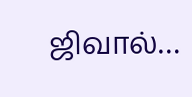ஜிவால்…